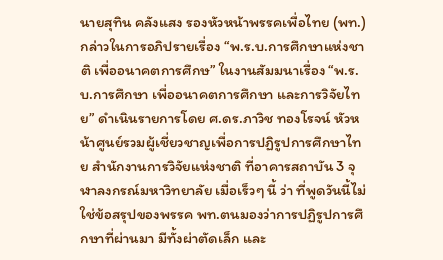นายสุทิน คลังแสง รองหัวหน้าพรรคเพื่อไทย (พท.) กล่าวในการอภิปรายเรื่อง “พ.ร.บ.การศึกษาแห่งชาติ เพื่ออนาคตการศึกษ” ในงานสัมมนาเรื่อง “พ.ร.บ.การศึกษา เพื่ออนาคตการศึกษา และการวิจัยไทย” ดำเนินรายการโดย ศ.ดร.ภาวิช ทองโรจน์ หัวหน้าศูนย์รวมผู้เชี่ยวชาญเพื่อการปฏิรูปการศึกษาไทย สำนักงานการวิจัยแห่งชาติ ที่อาคารสถาบัน 3 จุฬาลงกรณ์มหาวิทยาลัย เมื่อเร็วๆ นี้ ว่า ที่พูดวันนี้ไม่ใช่ข้อสรุปของพรรค พท.ตนมองว่าการปฏิรูปการศึกษาที่ผ่านมา มีทั้งผ่าตัดเล็ก และ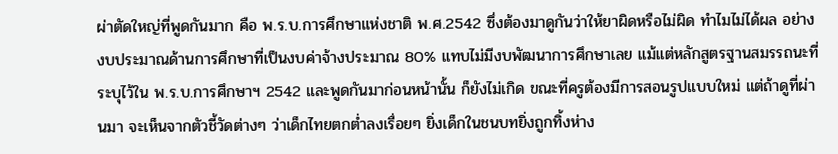ผ่าตัดใหญ่ที่พูดกันมาก คือ พ.ร.บ.การศึกษาแห่งชาติ พ.ศ.2542 ซึ่งต้องมาดูกันว่าให้ยาผิดหรือไม่ผิด ทำไมไม่ได้ผล อย่างงบประมาณด้านการศึกษาที่เป็นงบค่าจ้างประมาณ 80% แทบไม่มีงบพัฒนาการศึกษาเลย แม้แต่หลักสูตรฐานสมรรถนะที่ระบุไว้ใน พ.ร.บ.การศึกษาฯ 2542 และพูดกันมาก่อนหน้านั้น ก็ยังไม่เกิด ขณะที่ครูต้องมีการสอนรูปแบบใหม่ แต่ถ้าดูที่ผ่านมา จะเห็นจากตัวชี้วัดต่างๆ ว่าเด็กไทยตกต่ำลงเรื่อยๆ ยิ่งเด็กในชนบทยิ่งถูกทิ้งห่าง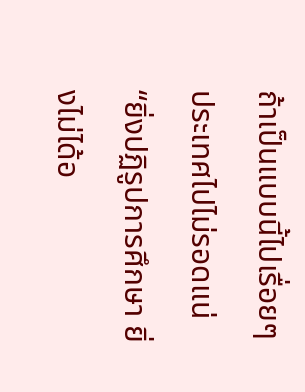ถ้าเป็นแบบนี้ไปเรื่อยๆ ประเทศไปไม่รอดแน่
“ยิ่งปฏิรูปการศึกษา ยิ่งไม่ได้อ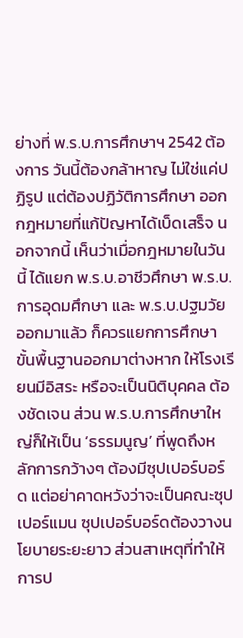ย่างที่ พ.ร.บ.การศึกษาฯ 2542 ต้องการ วันนี้ต้องกล้าหาญ ไม่ใช่แค่ปฏิรูป แต่ต้องปฏิวัติการศึกษา ออกกฎหมายที่แก้ปัญหาได้เบ็ดเสร็จ นอกจากนี้ เห็นว่าเมื่อกฎหมายในวันนี้ ได้แยก พ.ร.บ.อาชีวศึกษา พ.ร.บ.การอุดมศึกษา และ พ.ร.บ.ปฐมวัยออกมาแล้ว ก็ควรแยกการศึกษาขั้นพื้นฐานออกมาต่างหาก ให้โรงเรียนมีอิสระ หรือจะเป็นนิติบุคคล ต้องชัดเจน ส่วน พ.ร.บ.การศึกษาใหญ่ก็ให้เป็น ‘ธรรมนูญ’ ที่พูดถึงหลักการกว้างๆ ต้องมีซุปเปอร์บอร์ด แต่อย่าคาดหวังว่าจะเป็นคณะซุปเปอร์แมน ซุปเปอร์บอร์ดต้องวางนโยบายระยะยาว ส่วนสาเหตุที่ทำให้การป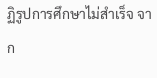ฏิรูปการศึกษาไม่สำเร็จ จาก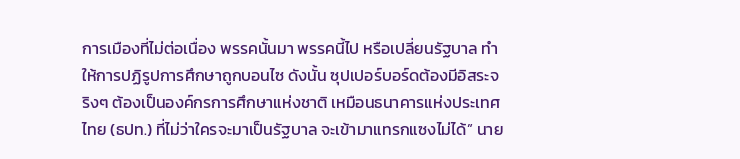การเมืองที่ไม่ต่อเนื่อง พรรคนั้นมา พรรคนี้ไป หรือเปลี่ยนรัฐบาล ทำให้การปฏิรูปการศึกษาถูกบอนไซ ดังนั้น ซุปเปอร์บอร์ดต้องมีอิสระจริงๆ ต้องเป็นองค์กรการศึกษาแห่งชาติ เหมือนธนาคารแห่งประเทศไทย (ธปท.) ที่ไม่ว่าใครจะมาเป็นรัฐบาล จะเข้ามาแทรกแซงไม่ได้” นาย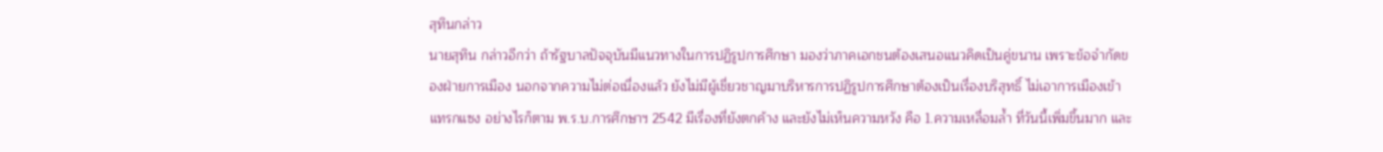สุทินกล่าว
นายสุทิน กล่าวอีกว่า ถ้ารัฐบาลปัจจุบันมีแนวทางในการปฏิรูปการศึกษา มองว่าภาคเอกชนต้องเสนอแนวคิดเป็นคู่ขนาน เพราะข้อจำกัดของฝ่ายการเมือง นอกจากความไม่ต่อเนื่องแล้ว ยังไม่มีผู้เชี่ยวชาญมาบริหารการปฏิรูปการศึกษาต้องเป็นเรื่องบริสุทธิ์ ไม่เอาการเมืองเข้าแทรกแซง อย่างไรก็ตาม พ.ร.บ.การศึกษาฯ 2542 มีเรื่องที่ยังตกค้าง และยังไม่เห็นความหวัง คือ 1.ความเหลื่อมล้ำ ที่วันนี้เพิ่มขึ้นมาก และ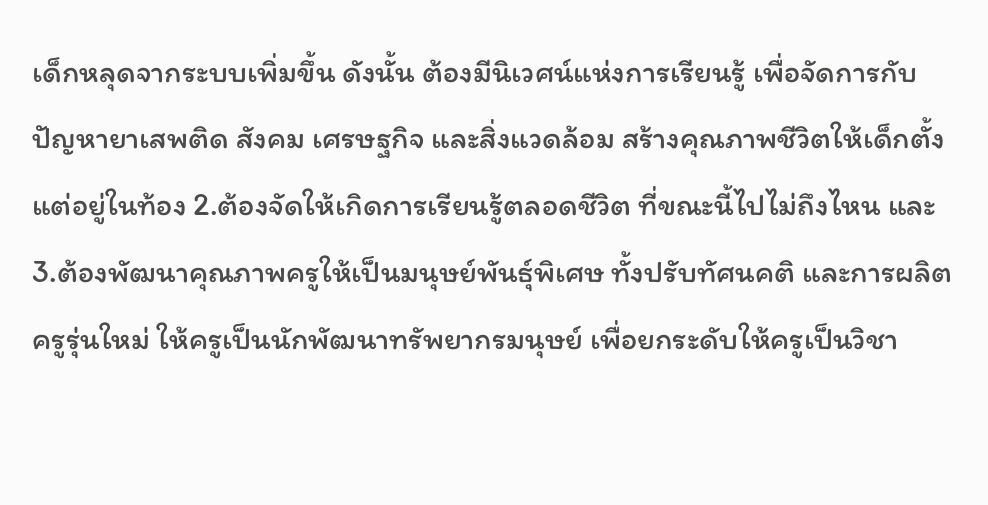เด็กหลุดจากระบบเพิ่มขึ้น ดังนั้น ต้องมีนิเวศน์แห่งการเรียนรู้ เพื่อจัดการกับปัญหายาเสพติด สังคม เศรษฐกิจ และสิ่งแวดล้อม สร้างคุณภาพชีวิตให้เด็กตั้งแต่อยู่ในท้อง 2.ต้องจัดให้เกิดการเรียนรู้ตลอดชีวิต ที่ขณะนี้ไปไม่ถึงไหน และ 3.ต้องพัฒนาคุณภาพครูให้เป็นมนุษย์พันธุ์พิเศษ ทั้งปรับทัศนคติ และการผลิตครูรุ่นใหม่ ให้ครูเป็นนักพัฒนาทรัพยากรมนุษย์ เพื่อยกระดับให้ครูเป็นวิชา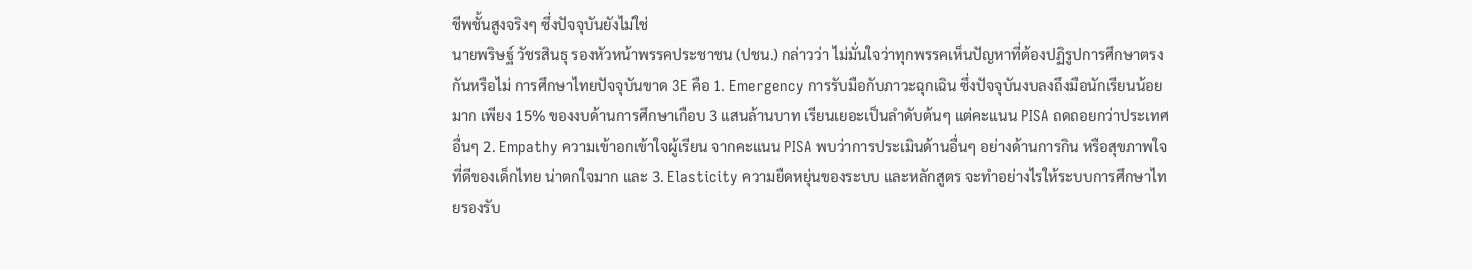ชีพชั้นสูงจริงๆ ซึ่งปัจจุบันยังไม่ใช่
นายพริษฐ์ วัชรสินธุ รองหัวหน้าพรรคประชาชน (ปชน.) กล่าวว่า ไม่มั่นใจว่าทุกพรรคเห็นปัญหาที่ต้องปฏิรูปการศึกษาตรงกันหรือไม่ การศึกษาไทยปัจจุบันขาด 3E คือ 1. Emergency การรับมือกับภาวะฉุกเฉิน ซึ่งปัจจุบันงบลงถึงมือนักเรียนน้อยมาก เพียง 15% ของงบด้านการศึกษาเกือบ 3 แสนล้านบาท เรียนเยอะเป็นลำดับต้นๆ แต่คะแนน PISA ถดถอยกว่าประเทศอื่นๆ 2. Empathy ความเข้าอกเข้าใจผู้เรียน จากคะแนน PISA พบว่าการประเมินด้านอื่นๆ อย่างด้านการกิน หรือสุขภาพใจที่ดีของเด็กไทย น่าตกใจมาก และ 3. Elasticity ความยืดหยุ่นของระบบ และหลักสูตร จะทำอย่างไรให้ระบบการศึกษาไทยรองรับ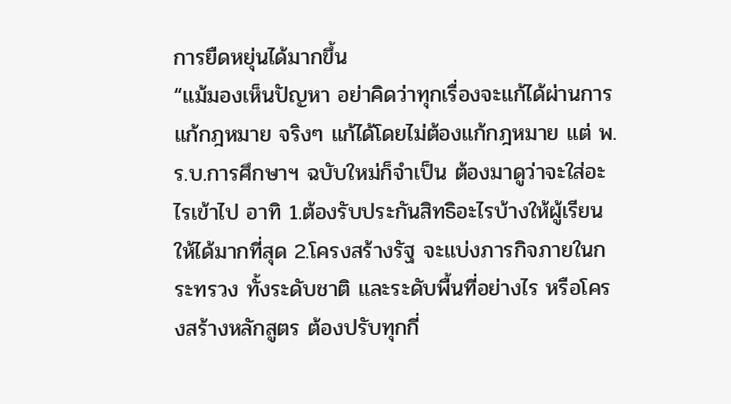การยืดหยุ่นได้มากขึ้น
“แม้มองเห็นปัญหา อย่าคิดว่าทุกเรื่องจะแก้ได้ผ่านการแก้กฎหมาย จริงๆ แก้ได้โดยไม่ต้องแก้กฎหมาย แต่ พ.ร.บ.การศึกษาฯ ฉบับใหม่ก็จำเป็น ต้องมาดูว่าจะใส่อะไรเข้าไป อาทิ 1.ต้องรับประกันสิทธิอะไรบ้างให้ผู้เรียนให้ได้มากที่สุด 2.โครงสร้างรัฐ จะแบ่งภารกิจภายในกระทรวง ทั้งระดับชาติ และระดับพื้นที่อย่างไร หรือโครงสร้างหลักสูตร ต้องปรับทุกกี่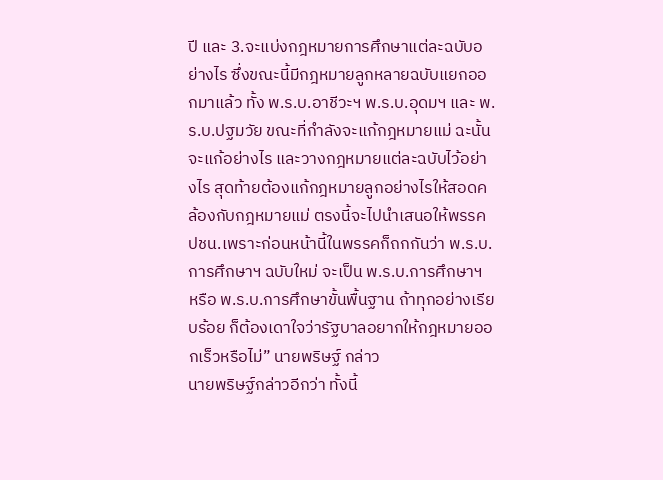ปี และ 3.จะแบ่งกฎหมายการศึกษาแต่ละฉบับอย่างไร ซึ่งขณะนี้มีกฎหมายลูกหลายฉบับแยกออกมาแล้ว ทั้ง พ.ร.บ.อาชีวะฯ พ.ร.บ.อุดมฯ และ พ.ร.บ.ปฐมวัย ขณะที่กำลังจะแก้กฎหมายแม่ ฉะนั้น จะแก้อย่างไร และวางกฎหมายแต่ละฉบับไว้อย่างไร สุดท้ายต้องแก้กฎหมายลูกอย่างไรให้สอดคล้องกับกฎหมายแม่ ตรงนี้จะไปนำเสนอให้พรรค ปชน.เพราะก่อนหน้านี้ในพรรคก็ถกกันว่า พ.ร.บ.การศึกษาฯ ฉบับใหม่ จะเป็น พ.ร.บ.การศึกษาฯ หรือ พ.ร.บ.การศึกษาขั้นพื้นฐาน ถ้าทุกอย่างเรียบร้อย ก็ต้องเดาใจว่ารัฐบาลอยากให้กฎหมายออกเร็วหรือไม่” นายพริษฐ์ กล่าว
นายพริษฐ์กล่าวอีกว่า ทั้งนี้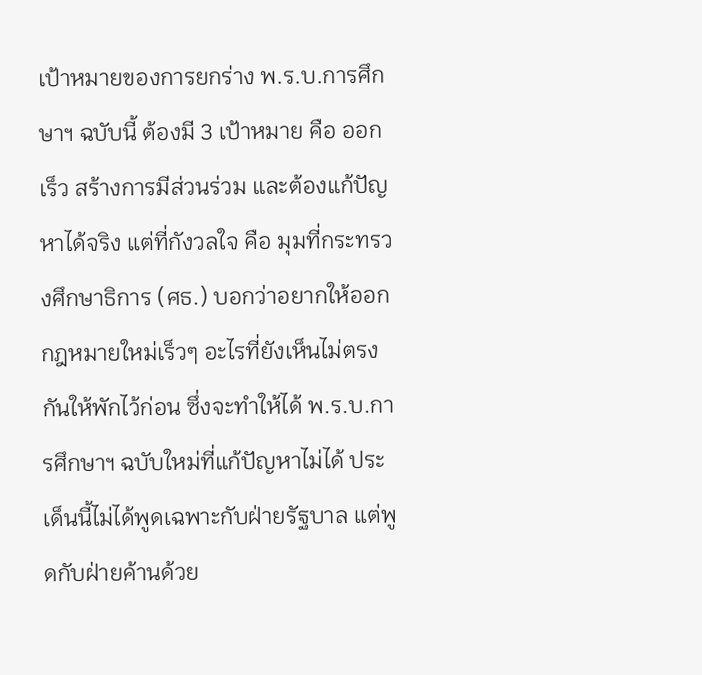เป้าหมายของการยกร่าง พ.ร.บ.การศึกษาฯ ฉบับนี้ ต้องมี 3 เป้าหมาย คือ ออกเร็ว สร้างการมีส่วนร่วม และต้องแก้ปัญหาได้จริง แต่ที่กังวลใจ คือ มุมที่กระทรวงศึกษาธิการ (ศธ.) บอกว่าอยากให้ออกกฎหมายใหม่เร็วๆ อะไรที่ยังเห็นไม่ตรงกันให้พักไว้ก่อน ซึ่งจะทำให้ได้ พ.ร.บ.การศึกษาฯ ฉบับใหม่ที่แก้ปัญหาไม่ได้ ประเด็นนี้ไม่ได้พูดเฉพาะกับฝ่ายรัฐบาล แต่พูดกับฝ่ายค้านด้วย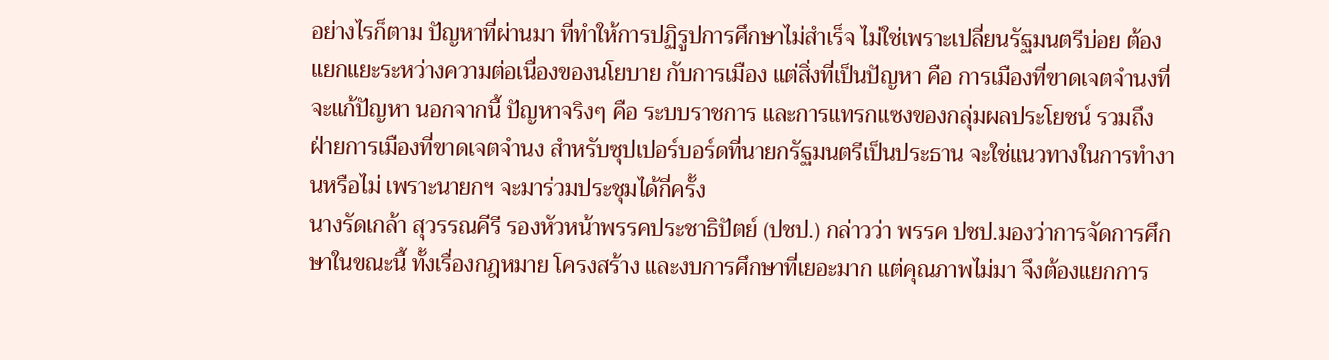อย่างไรก็ตาม ปัญหาที่ผ่านมา ที่ทำให้การปฏิรูปการศึกษาไม่สำเร็จ ไม่ใช่เพราะเปลี่ยนรัฐมนตรีบ่อย ต้องแยกแยะระหว่างความต่อเนื่องของนโยบาย กับการเมือง แต่สิ่งที่เป็นปัญหา คือ การเมืองที่ขาดเจตจำนงที่จะแก้ปัญหา นอกจากนี้ ปัญหาจริงๆ คือ ระบบราชการ และการแทรกแซงของกลุ่มผลประโยชน์ รวมถึง ฝ่ายการเมืองที่ขาดเจตจำนง สำหรับซุปเปอร์บอร์ดที่นายกรัฐมนตรีเป็นประธาน จะใช่แนวทางในการทำงานหรือไม่ เพราะนายกฯ จะมาร่วมประชุมได้กี่ครั้ง
นางรัดเกล้า สุวรรณคีรี รองหัวหน้าพรรคประชาธิปัตย์ (ปชป.) กล่าวว่า พรรค ปชป.มองว่าการจัดการศึกษาในขณะนี้ ทั้งเรื่องกฎหมาย โครงสร้าง และงบการศึกษาที่เยอะมาก แต่คุณภาพไม่มา จึงต้องแยกการ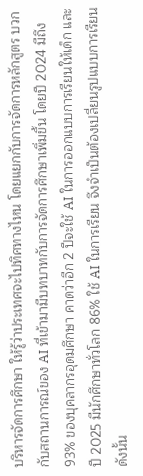บริหารจัดการศึกษา ให้รู้ว่าประเทศจะไปทิศทางไหน โดยแยกกับการจัดการหลักสูตร บวกกับสถานการณ์ของ AI ที่เข้ามามีบทบาทกับการจัดการศึกษาเพิ่มขึ้น โดยปี 2024 มีถึง 93% ของบุคลากรอุดมศึกษา คาดว่าอีก 2 ปีจะใช้ AI ในการออกแบบการเรียนให้เด็ก และปี 2025 มีนักศึกษาทั่วโลก 86% ใช้ AI ในการเรียน จึงจำเป็นต้องเปลี่ยนรูปแบบการเรียน ดังนั้น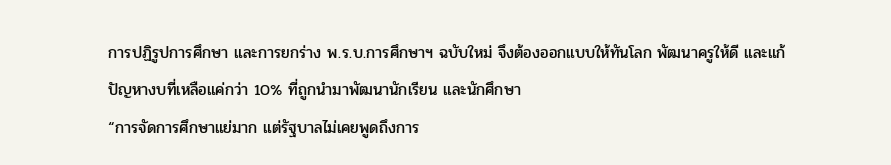การปฏิรูปการศึกษา และการยกร่าง พ.ร.บ.การศึกษาฯ ฉบับใหม่ จึงต้องออกแบบให้ทันโลก พัฒนาครูให้ดี และแก้ปัญหางบที่เหลือแค่กว่า 10% ที่ถูกนำมาพัฒนานักเรียน และนักศึกษา
“การจัดการศึกษาแย่มาก แต่รัฐบาลไม่เคยพูดถึงการ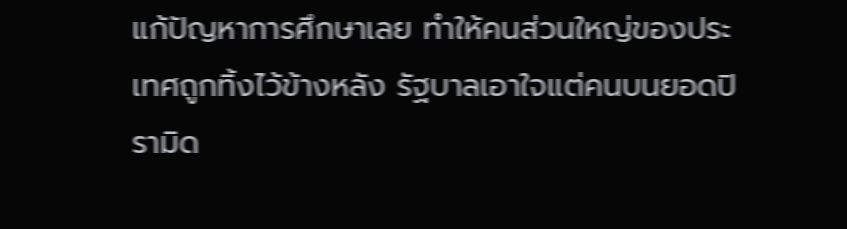แก้ปัญหาการศึกษาเลย ทำให้คนส่วนใหญ่ของประเทศถูกทิ้งไว้ข้างหลัง รัฐบาลเอาใจแต่คนบนยอดปิรามิด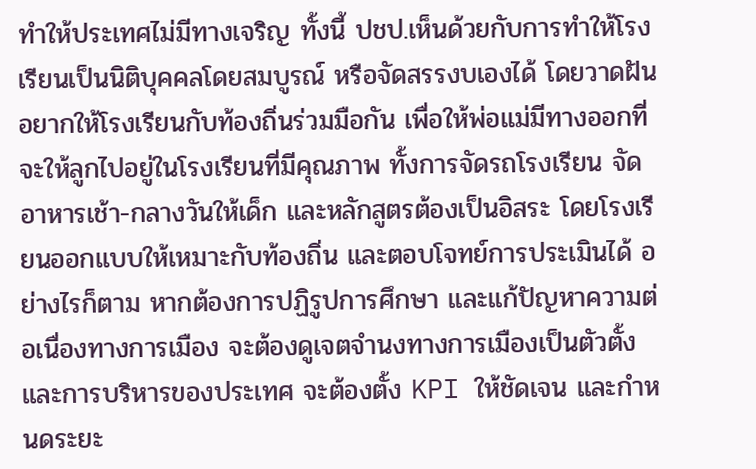ทำให้ประเทศไม่มีทางเจริญ ทั้งนี้ ปชป.เห็นด้วยกับการทำให้โรงเรียนเป็นนิติบุคคลโดยสมบูรณ์ หรือจัดสรรงบเองได้ โดยวาดฝันอยากให้โรงเรียนกับท้องถิ่นร่วมมือกัน เพื่อให้พ่อแม่มีทางออกที่จะให้ลูกไปอยู่ในโรงเรียนที่มีคุณภาพ ทั้งการจัดรถโรงเรียน จัดอาหารเช้า-กลางวันให้เด็ก และหลักสูตรต้องเป็นอิสระ โดยโรงเรียนออกแบบให้เหมาะกับท้องถิ่น และตอบโจทย์การประเมินได้ อย่างไรก็ตาม หากต้องการปฏิรูปการศึกษา และแก้ปัญหาความต่อเนื่องทางการเมือง จะต้องดูเจตจำนงทางการเมืองเป็นตัวตั้ง และการบริหารของประเทศ จะต้องตั้ง KPI ให้ชัดเจน และกำหนดระยะ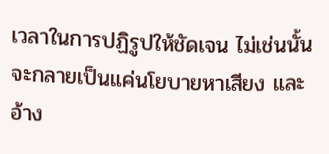เวลาในการปฏิรูปให้ชัดเจน ไม่เช่นนั้นจะกลายเป็นแค่นโยบายหาเสียง และอ้าง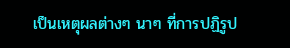เป็นเหตุผลต่างๆ นาๆ ที่การปฏิรูป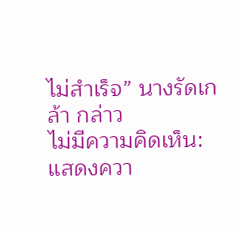ไม่สำเร็จ” นางรัดเกล้า กล่าว
ไม่มีความคิดเห็น:
แสดงควา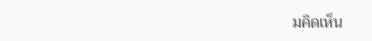มคิดเห็น